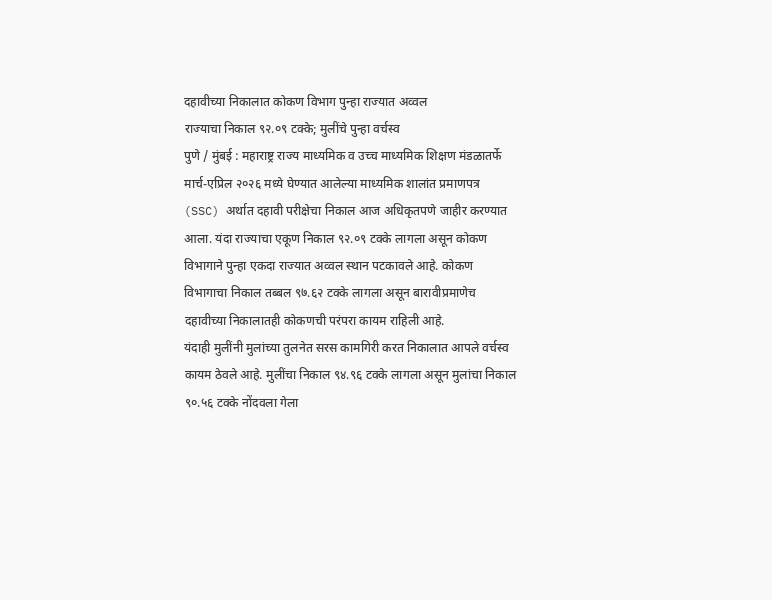दहावीच्या निकालात कोकण विभाग पुन्हा राज्यात अव्वल
राज्याचा निकाल ९२.०९ टक्के; मुलींचे पुन्हा वर्चस्व
पुणे / मुंबई : महाराष्ट्र राज्य माध्यमिक व उच्च माध्यमिक शिक्षण मंडळातर्फे मार्च-एप्रिल २०२६ मध्ये घेण्यात आलेल्या माध्यमिक शालांत प्रमाणपत्र (SSC) अर्थात दहावी परीक्षेचा निकाल आज अधिकृतपणे जाहीर करण्यात आला. यंदा राज्याचा एकूण निकाल ९२.०९ टक्के लागला असून कोकण विभागाने पुन्हा एकदा राज्यात अव्वल स्थान पटकावले आहे. कोकण विभागाचा निकाल तब्बल ९७.६२ टक्के लागला असून बारावीप्रमाणेच दहावीच्या निकालातही कोकणची परंपरा कायम राहिली आहे.
यंदाही मुलींनी मुलांच्या तुलनेत सरस कामगिरी करत निकालात आपले वर्चस्व कायम ठेवले आहे. मुलींचा निकाल ९४.९६ टक्के लागला असून मुलांचा निकाल ९०.५६ टक्के नोंदवला गेला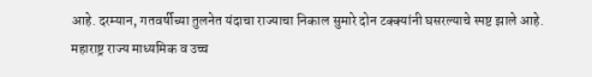आहे. दरम्यान, गतवर्षीच्या तुलनेत यंदाचा राज्याचा निकाल सुमारे दोन टक्क्यांनी घसरल्याचे स्पष्ट झाले आहे.
महाराष्ट्र राज्य माध्यमिक व उच्च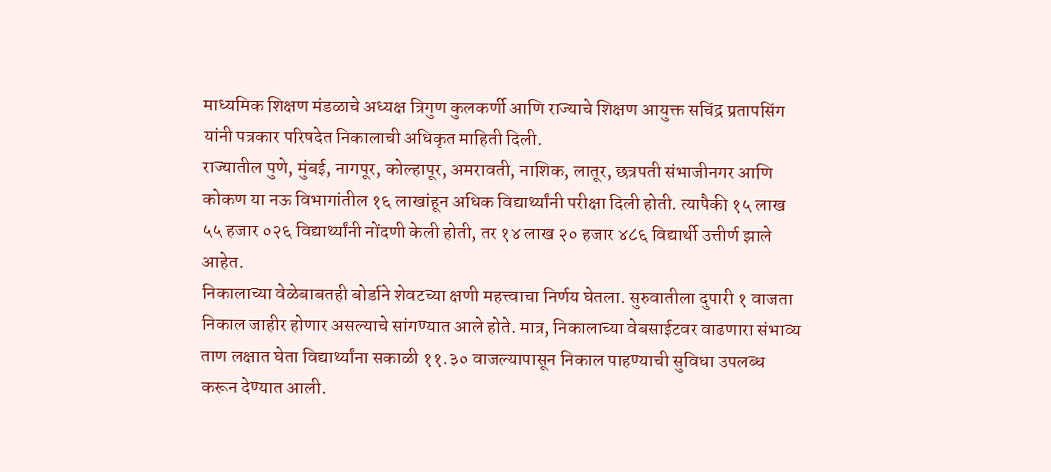माध्यमिक शिक्षण मंडळाचे अध्यक्ष त्रिगुण कुलकर्णी आणि राज्याचे शिक्षण आयुक्त सचिंद्र प्रतापसिंग यांनी पत्रकार परिषदेत निकालाची अधिकृत माहिती दिली.
राज्यातील पुणे, मुंबई, नागपूर, कोल्हापूर, अमरावती, नाशिक, लातूर, छत्रपती संभाजीनगर आणि कोकण या नऊ विभागांतील १६ लाखांहून अधिक विद्यार्थ्यांनी परीक्षा दिली होती. त्यापैकी १५ लाख ५५ हजार ०२६ विद्यार्थ्यांनी नोंदणी केली होती, तर १४ लाख २० हजार ४८६ विद्यार्थी उत्तीर्ण झाले आहेत.
निकालाच्या वेळेबाबतही बोर्डाने शेवटच्या क्षणी महत्त्वाचा निर्णय घेतला. सुरुवातीला दुपारी १ वाजता निकाल जाहीर होणार असल्याचे सांगण्यात आले होते. मात्र, निकालाच्या वेबसाईटवर वाढणारा संभाव्य ताण लक्षात घेता विद्यार्थ्यांना सकाळी ११.३० वाजल्यापासून निकाल पाहण्याची सुविधा उपलब्ध करून देण्यात आली.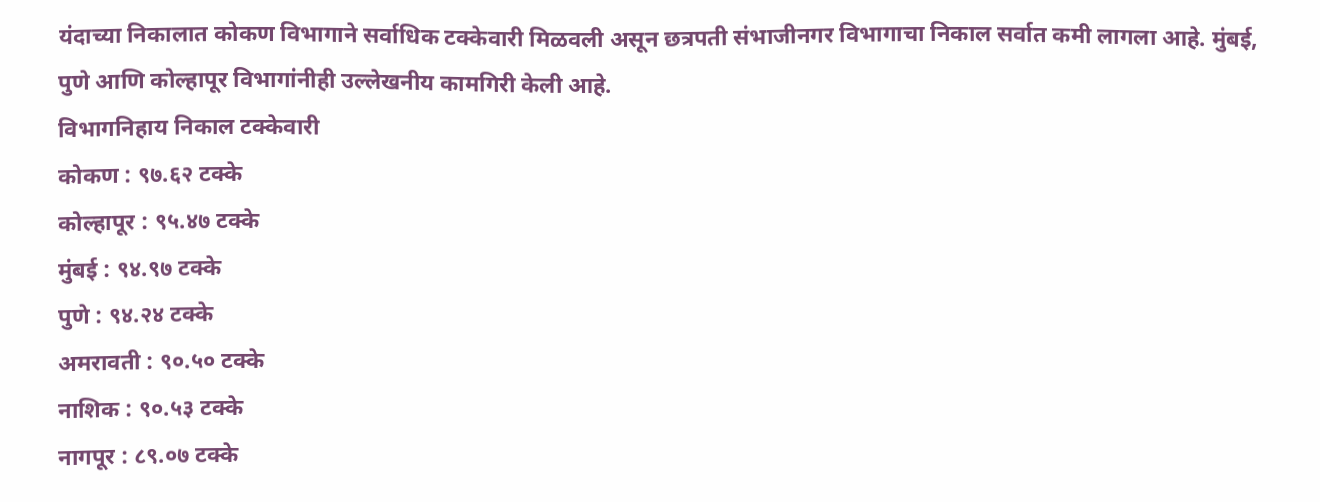यंदाच्या निकालात कोकण विभागाने सर्वाधिक टक्केवारी मिळवली असून छत्रपती संभाजीनगर विभागाचा निकाल सर्वात कमी लागला आहे. मुंबई, पुणे आणि कोल्हापूर विभागांनीही उल्लेखनीय कामगिरी केली आहे.
विभागनिहाय निकाल टक्केवारी
कोकण : ९७.६२ टक्के
कोल्हापूर : ९५.४७ टक्के
मुंबई : ९४.९७ टक्के
पुणे : ९४.२४ टक्के
अमरावती : ९०.५० टक्के
नाशिक : ९०.५३ टक्के
नागपूर : ८९.०७ टक्के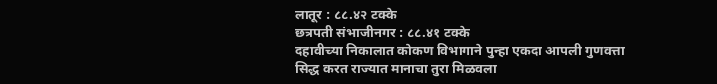लातूर : ८८.४२ टक्के
छत्रपती संभाजीनगर : ८८.४१ टक्के
दहावीच्या निकालात कोकण विभागाने पुन्हा एकदा आपली गुणवत्ता सिद्ध करत राज्यात मानाचा तुरा मिळवला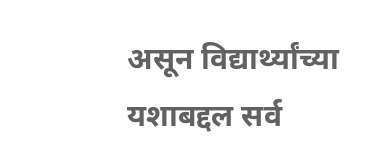असून विद्यार्थ्यांच्या यशाबद्दल सर्व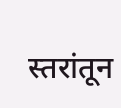स्तरांतून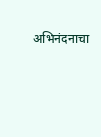अभिनंदनाचा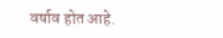वर्षाव होत आहे.